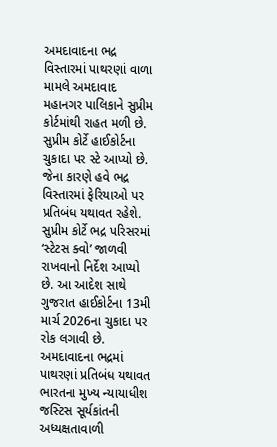અમદાવાદના ભદ્ર વિસ્તારમાં પાથરણાં વાળા મામલે અમદાવાદ મહાનગર પાલિકાને સુપ્રીમ કોર્ટમાંથી રાહત મળી છે. સુપ્રીમ કોર્ટે હાઈકોર્ટના ચુકાદા પર સ્ટે આપ્યો છે. જેના કારણે હવે ભદ્ર વિસ્તારમાં ફેરિયાઓ પર પ્રતિબંધ યથાવત રહેશે. સુપ્રીમ કોર્ટે ભદ્ર પરિસરમાં ‘સ્ટેટસ ક્વો’ જાળવી રાખવાનો નિર્દેશ આપ્યો છે. આ આદેશ સાથે ગુજરાત હાઈકોર્ટના 13મી માર્ચ 2026ના ચુકાદા પર રોક લગાવી છે.
અમદાવાદના ભદ્રમાં પાથરણાં પ્રતિબંધ યથાવત
ભારતના મુખ્ય ન્યાયાધીશ જસ્ટિસ સૂર્યકાંતની અધ્યક્ષતાવાળી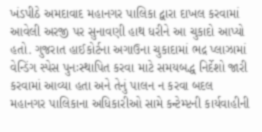ખંડપીઠે અમદાવાદ મહાનગર પાલિકા દ્વારા દાખલ કરવામાં આવેલી અરજી પર સુનાવણી હાથ ધરીને આ ચુકાદો આપ્યો હતો. ગુજરાત હાઈકોર્ટના અગાઉના ચુકાદામાં ભદ્ર પ્લાઝામાં વેન્ડિંગ સ્પેસ પુનઃસ્થાપિત કરવા માટે સમયબદ્ધ નિર્દેશો જારી કરવામાં આવ્યા હતા અને તેનું પાલન ન કરવા બદલ મહાનગર પાલિકાના અધિકારીઓ સામે કન્ટેમ્પ્ટની કાર્યવાહીની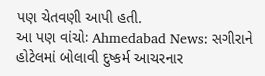પણ ચેતવણી આપી હતી.
આ પણ વાંચોઃ Ahmedabad News: સગીરાને હોટેલમાં બોલાવી દુષ્કર્મ આચરનાર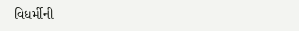વિધર્મીની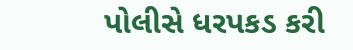પોલીસે ધરપકડ કરી